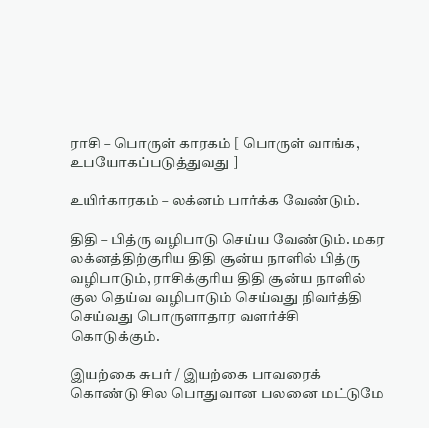ராசி – பொருள் காரகம் [ பொருள் வாங்க, உபயோகப்படுத்துவது ]

உயிர்காரகம் – லக்னம் பார்க்க வேண்டும்.

திதி – பித்ரு வழிபாடு செய்ய வேண்டும். மகர லக்னத்திற்குரிய திதி சூன்ய நாளில் பித்ரு வழிபாடும், ராசிக்குரிய திதி சூன்ய நாளில் குல தெய்வ வழிபாடும் செய்வது நிவர்த்தி செய்வது பொருளாதார வளர்ச்சி கொடுக்கும்.

இயற்கை சுபர் / இயற்கை பாவரைக் கொண்டு சில பொதுவான பலனை மட்டுமே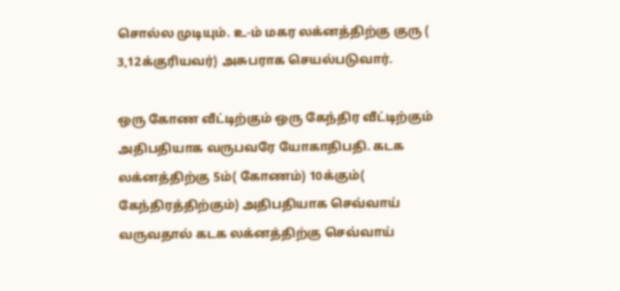சொல்ல முடியும். உ-ம் மகர லக்னத்திற்கு குரு ( 3,12க்குரியவர்) அசுபராக செயல்படுவார்.

ஒரு கோண வீட்டிற்கும் ஒரு கேந்திர வீட்டிற்கும் அதிபதியாக வருபவரே யோகாதிபதி. கடக லக்னத்திற்கு 5ம்( கோணம்) 10க்கும்( கேந்திரத்திற்கும்) அதிபதியாக செவ்வாய் வருவதால் கடக லக்னத்திற்கு செவ்வாய்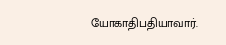யோகாதிபதியாவார்.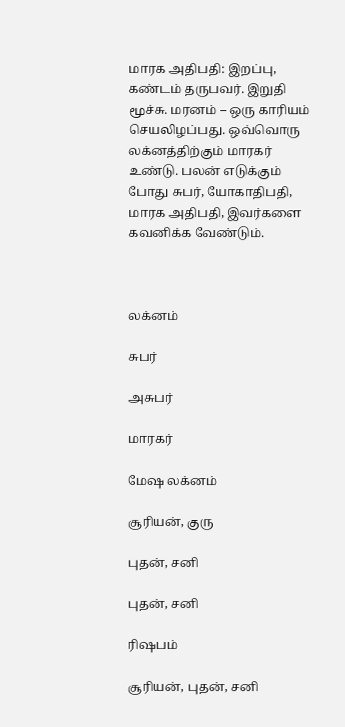மாரக அதிபதி: இறப்பு, கண்டம் தருபவர். இறுதி மூச்சு. மரனம் – ஒரு காரியம் செயலிழப்பது. ஒவ்வொரு லக்னத்திற்கும் மாரகர் உண்டு. பலன் எடுக்கும் போது சுபர், யோகாதிபதி, மாரக அதிபதி, இவர்களை கவனிக்க வேண்டும்.



லக்னம்

சுபர்

அசுபர்

மாரகர்

மேஷ லக்னம்

சூரியன், குரு

புதன், சனி

புதன், சனி

ரிஷபம்

சூரியன், புதன், சனி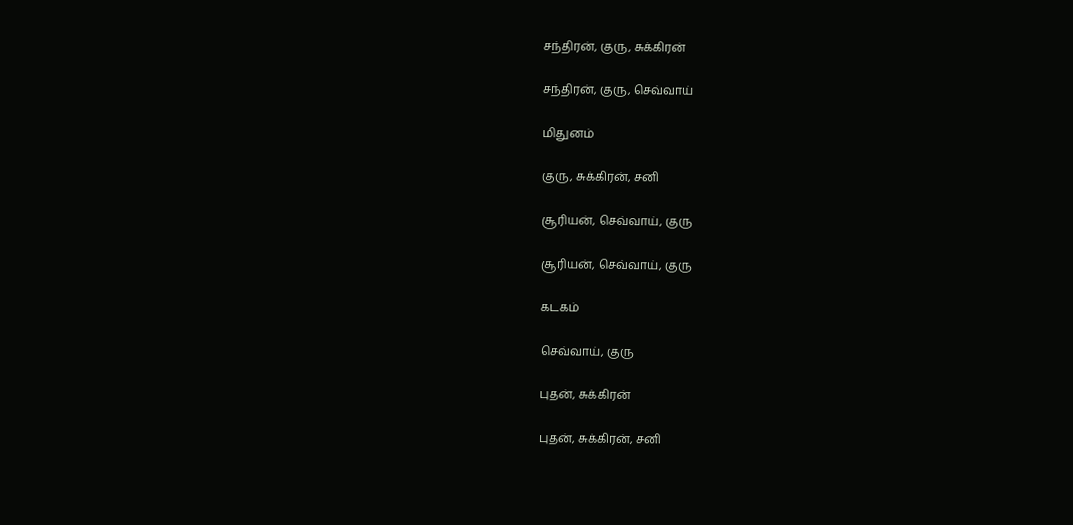சந்திரன், குரு, சுக்கிரன்

சந்திரன், குரு, செவ்வாய்

மிதுனம்

குரு, சுக்கிரன், சனி

சூரியன், செவ்வாய், குரு

சூரியன், செவ்வாய், குரு

கடகம்

செவ்வாய், குரு

புதன், சுக்கிரன்

புதன், சுக்கிரன், சனி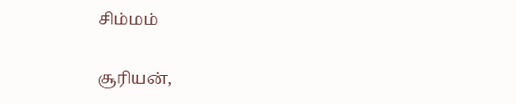சிம்மம்

சூரியன்,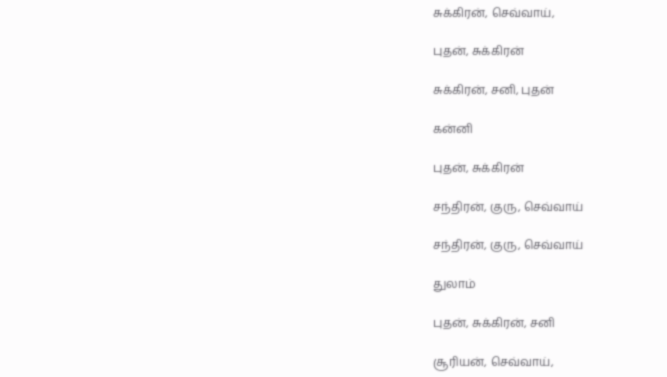சுக்கிரன், செவ்வாய்,

புதன், சுக்கிரன்

சுக்கிரன், சனி, புதன்

கன்னி

புதன், சுக்கிரன்

சந்திரன், குரு, செவ்வாய்

சந்திரன், குரு, செவ்வாய்

துலாம்

புதன், சுக்கிரன், சனி

சூரியன், செவ்வாய்,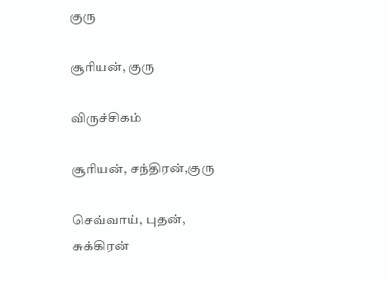குரு

சூரியன், குரு

விருச்சிகம்

சூரியன், சந்திரன்,குரு

செவ்வாய், புதன், சுக்கிரன்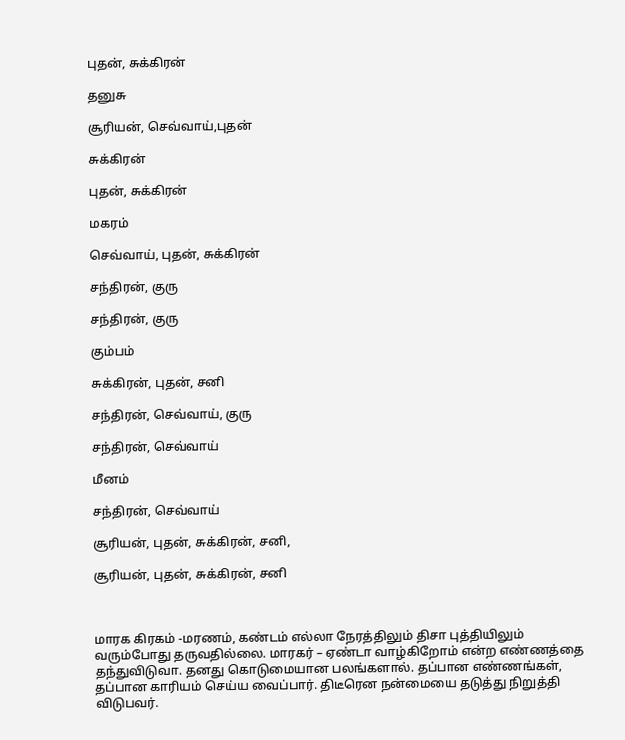புதன், சுக்கிரன்

தனுசு

சூரியன், செவ்வாய்,புதன்

சுக்கிரன்

புதன், சுக்கிரன்

மகரம்

செவ்வாய், புதன், சுக்கிரன்

சந்திரன், குரு

சந்திரன், குரு

கும்பம்

சுக்கிரன், புதன், சனி

சந்திரன், செவ்வாய், குரு

சந்திரன், செவ்வாய்

மீனம்

சந்திரன், செவ்வாய்

சூரியன், புதன், சுக்கிரன், சனி,

சூரியன், புதன், சுக்கிரன், சனி



மாரக கிரகம் -மரணம், கண்டம் எல்லா நேரத்திலும் திசா புத்தியிலும் வரும்போது தருவதில்லை. மாரகர் – ஏண்டா வாழ்கிறோம் என்ற எண்ணத்தை தந்துவிடுவா. தனது கொடுமையான பலங்களால். தப்பான எண்ணங்கள், தப்பான காரியம் செய்ய வைப்பார். திடீரென நன்மையை தடுத்து நிறுத்தி விடுபவர்.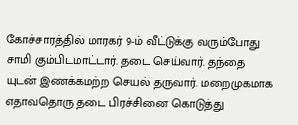கோச்சாரத்தில் மாரகர் 9-ம் வீட்டுக்கு வரும்போது சாமி கும்பிடமாட்டார். தடை செய்வார். தந்தை யுடன் இணக்கமற்ற செயல் தருவார். மறைமுகமாக எதாவதொரு தடை பிரச்சினை கொடுத்து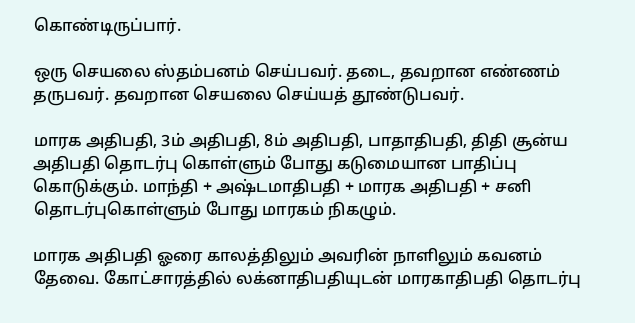கொண்டிருப்பார்.

ஒரு செயலை ஸ்தம்பனம் செய்பவர். தடை, தவறான எண்ணம் தருபவர். தவறான செயலை செய்யத் தூண்டுபவர்.

மாரக அதிபதி, 3ம் அதிபதி, 8ம் அதிபதி, பாதாதிபதி, திதி சூன்ய அதிபதி தொடர்பு கொள்ளும் போது கடுமையான பாதிப்பு கொடுக்கும். மாந்தி + அஷ்டமாதிபதி + மாரக அதிபதி + சனி  தொடர்புகொள்ளும் போது மாரகம் நிகழும்.

மாரக அதிபதி ஓரை காலத்திலும் அவரின் நாளிலும் கவனம் தேவை. கோட்சாரத்தில் லக்னாதிபதியுடன் மாரகாதிபதி தொடர்பு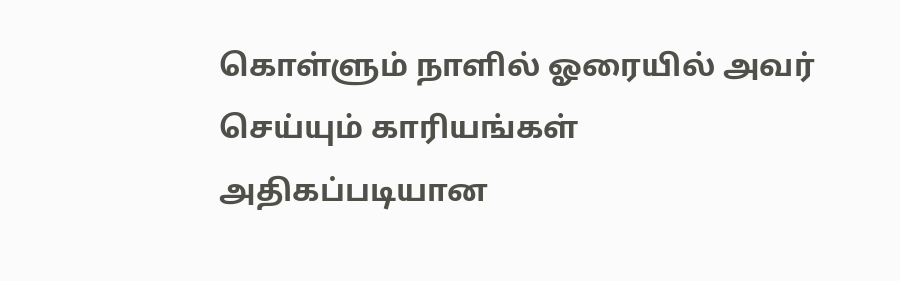கொள்ளும் நாளில் ஓரையில் அவர் செய்யும் காரியங்கள் அதிகப்படியான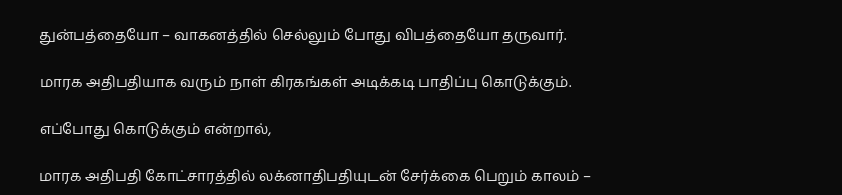துன்பத்தையோ – வாகனத்தில் செல்லும் போது விபத்தையோ தருவார்.

மாரக அதிபதியாக வரும் நாள் கிரகங்கள் அடிக்கடி பாதிப்பு கொடுக்கும்.

எப்போது கொடுக்கும் என்றால்,

மாரக அதிபதி கோட்சாரத்தில் லக்னாதிபதியுடன் சேர்க்கை பெறும் காலம் –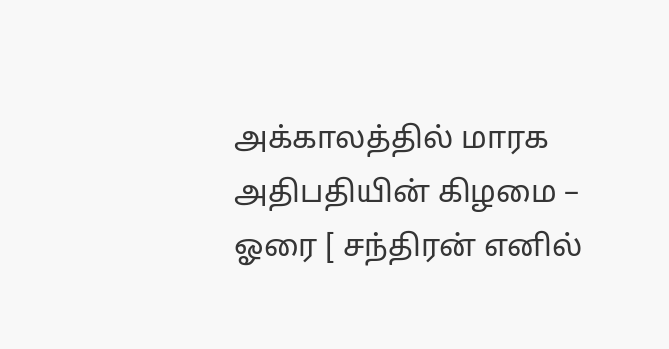அக்காலத்தில் மாரக அதிபதியின் கிழமை – ஓரை [ சந்திரன் எனில்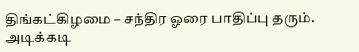திங்கட்கிழமை – சந்திர ஓரை பாதிப்பு தரும். அடிக்கடி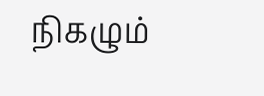நிகழும்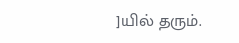]யில் தரும்.